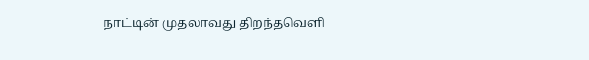நாட்டின் முதலாவது திறந்தவெளி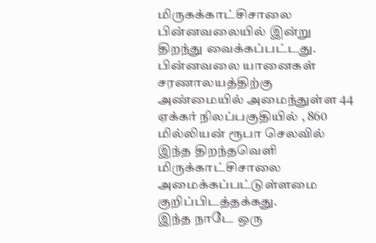மிருகக்காட்சிசாலை பின்னவலையில் இன்று திறந்து வைக்கப்பட்டது. பின்னவலை யானைகள் சரணாலயத்திற்கு அண்மையில் அமைந்துள்ள 44 ஏக்கர் நிலப்பகுதியில் , 860 மில்லியன் ரூபா செலவில் இந்த திறந்தவெளி மிருக்காட்சிசாலை அமைக்கப்பட்டுள்ளமை குறிப்பிடத்தக்கது.
இந்த நாடே ஒரு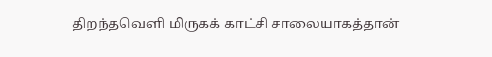திறந்தவெளி மிருகக் காட்சி சாலையாகத்தான்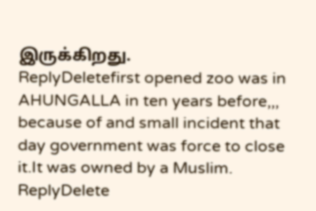இருக்கிறது.
ReplyDeletefirst opened zoo was in AHUNGALLA in ten years before,,, because of and small incident that day government was force to close it.It was owned by a Muslim.
ReplyDelete